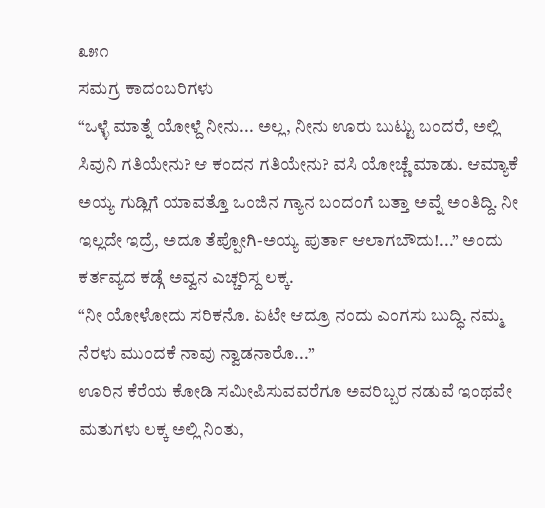೩೫೧
ಸಮಗ್ರ ಕಾದಂಬರಿಗಳು
“ಒಳ್ಳೆ ಮಾತ್ನೆ ಯೋಳ್ದೆ ನೀನು... ಅಲ್ಲ, ನೀನು ಊರು ಬುಟ್ಟು ಬಂದರೆ, ಅಲ್ಲಿ ಸಿವುನಿ ಗತಿಯೇನು? ಆ ಕಂದನ ಗತಿಯೇನು? ವಸಿ ಯೋಚ್ಣೆ ಮಾಡು. ಆಮ್ಯಾಕೆ ಅಯ್ಯ ಗುಡ್ಲಿಗೆ ಯಾವತ್ತೊ ಒಂಜಿನ ಗ್ಯಾನ ಬಂದಂಗೆ ಬತ್ತಾ ಅವ್ನೆ ಅಂತಿದ್ದಿ. ನೀ ಇಲ್ಲದೇ ಇದ್ರೆ, ಅದೂ ತೆಪ್ಪೋಗಿ-ಅಯ್ಯ ಪುರ್ತಾ ಆಲಾಗಬೌದು!...” ಅಂದು ಕರ್ತವ್ಯದ ಕಡ್ಗೆ ಅವ್ವನ ಎಚ್ಚರಿಸ್ದ ಲಕ್ಕ.
“ನೀ ಯೋಳೋದು ಸರಿಕನೊ. ಏಟೇ ಆದ್ರೂ ನಂದು ಎಂಗಸು ಬುದ್ಧಿ. ನಮ್ಮ ನೆರಳು ಮುಂದಕೆ ನಾವು ನ್ವಾಡನಾರೊ...”
ಊರಿನ ಕೆರೆಯ ಕೋಡಿ ಸಮೀಪಿಸುವವರೆಗೂ ಅವರಿಬ್ಬರ ನಡುವೆ ಇಂಥವೇ ಮತುಗಳು ಲಕ್ಕ ಅಲ್ಲಿ ನಿಂತು,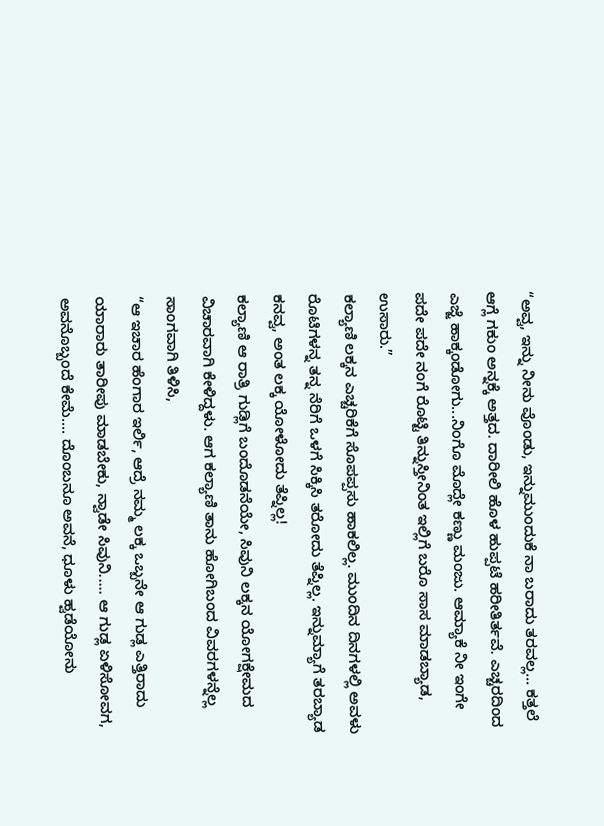“ಅವ್ವ, ಇನ್ನು ನೀನು ವೊಂಡು, ಇನ್ನುಮುಂದುಕೆ ನಾ ಬರಾದು ತರವಲ್ಲ... ಕತ್ತಲೆ ಆಗ್ಲೆ ಗಕುಂ ಅನ್ನಕ್ಕೆ ಅತ್ತದ. ದಾರೀಲಿ ಹೊಳ ಹುಪ್ಪಟೆ ಹರೀತಿರ್ತವೆ. ಎಚ್ಚರದಿಂದ ಎಜ್ಜೆ ಹಾಕ್ಕಂಡೋಗು...ನಿಂಗೊ ಮೊದ್ಲೇ ಕಣ್ಣು ಮಂಜು. ಆಮ್ಯಾಕೆ ನೀ ಇಂಗೇ ಪದೇ ಪದೇ ನಂಗೆ ರೊಟ್ಟಿ ತಿನ್ನುಸ್ತೀನಿಂತ ಇಲ್ಲಿಗೆ ಬರೊ ಸಾಸ ಮಾಡಬ್ಯಾಡ, ಉಸಾರು.”
ಕಲ್ಯಾಣಿ ಲಕ್ಕನ ಎಚ್ಚರಿಕೆಗೆ ಸೊಪಪ್ಪಸು ಹಾಕಲಿಲ್ಲ. ಮುಂದಿನ ದಿನಗಳಲ್ಲಿ ಅವಳು ರೊಟಿಗಳನ್ನ ತನ್ನ ನೆರಿಗೆ ಒಳಗೆ ಸಿಕ್ಕಿಸಿ ತರೋದು ತೆಪ್ನಿಲ್ಲ. ಇನ್ನುಮ್ಯಾಗೆ ತರಬ್ಯಾಡ ಕನವ್ವ, ಅಂತ ಲಕ್ಕ ಯೋಳೋದು ತೆಪ್ನಿಲ್ಲ!
ಕಲ್ಯಾಣಿ ಆ ರಾತ್ರಿ ಗುಡ್ಲಿಗೆ ಬಂದೊಡನೆಯೇ, ಸಿವುನಿ ಲಕ್ಕನ ಯೋಗಕ್ಷೇಮದ ವಿಚಾರವಾಗಿ ಕೇಳಿದ್ದಳು. ಆಗ ಕಲ್ಯಾಣಿ ತಾನು ಹೋಗಿಬಂದ ವಿವರಗಳನ್ನೆಲ್ಲ ಸಾಂಗವಾಗಿ ತಿಳಿಸಿ,
“ಆ ಇಚಾರ ಹೆಂಗಾರ ಇರ್ಲಿ, ಆದ್ರೆ ನಮ್ಮ ಲಕ್ಕ ಒಬ್ಬನೇ ಆ ಗುಡ್ಲ ಎತ್ತಿರಾದು ಯಾರಾರು ತಾರೀಪು ಮಾಡಬೇಕು, ನ್ವಾಡೇ ಸಿವುನಿ..... ಆ ಗುಡ್ಲ ಏಳಿಸೋವಗ, ಅವನೊಬ್ಬಂದೆ ಕೇಮೆ.... ದೊಂಬನೂ ಅವನೆ, ಧೂಳು ಹ್ವಡೆಯೋನು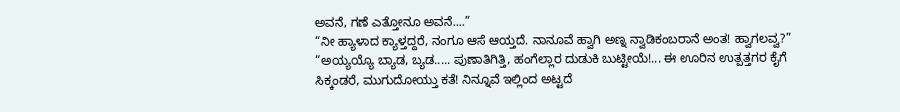ಅವನೆ, ಗಣೆ ಎತ್ತೋನೂ ಅವನೆ....”
“ನೀ ಹ್ಯಾಳಾದ ಕ್ಯಾಳ್ತದ್ದರೆ, ನಂಗೂ ಆಸೆ ಆಯ್ತದೆ. ನಾನೂವೆ ಹ್ವಾಗಿ ಅಣ್ನ ನ್ವಾಡಿಕಂಬರಾನೆ ಅಂತ! ಹ್ವಾಗಲವ್ವ?”
“ಅಯ್ಯಯ್ಯೊ ಬ್ಯಾಡ, ಬ್ಯಡ..... ಪುಣಾತಿಗಿತ್ತಿ, ಹಂಗೆಲ್ಲಾರ ದುಡುಕಿ ಬುಟ್ಟೀಯೆ!... ಈ ಊರಿನ ಉತ್ಪತ್ತಗರ ಕೈಗೆ ಸಿಕ್ಕಂಡರೆ, ಮುಗುದೋಯ್ತು ಕತೆ! ನಿನ್ನೂವೆ ಇಲ್ಲಿಂದ ಅಟ್ಟದೆ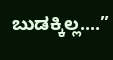ಬುಡಕ್ಕಿಲ್ಲ....”